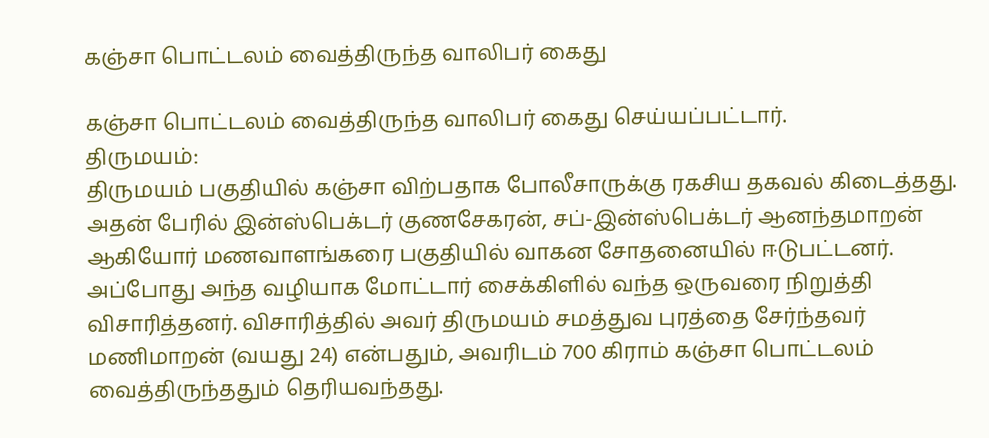கஞ்சா பொட்டலம் வைத்திருந்த வாலிபர் கைது

கஞ்சா பொட்டலம் வைத்திருந்த வாலிபர் கைது செய்யப்பட்டார்.
திருமயம்:
திருமயம் பகுதியில் கஞ்சா விற்பதாக போலீசாருக்கு ரகசிய தகவல் கிடைத்தது. அதன் பேரில் இன்ஸ்பெக்டர் குணசேகரன், சப்-இன்ஸ்பெக்டர் ஆனந்தமாறன் ஆகியோர் மணவாளங்கரை பகுதியில் வாகன சோதனையில் ஈடுபட்டனர். அப்போது அந்த வழியாக மோட்டார் சைக்கிளில் வந்த ஒருவரை நிறுத்தி விசாரித்தனர். விசாரித்தில் அவர் திருமயம் சமத்துவ புரத்தை சேர்ந்தவர் மணிமாறன் (வயது 24) என்பதும், அவரிடம் 700 கிராம் கஞ்சா பொட்டலம் வைத்திருந்ததும் தெரியவந்தது.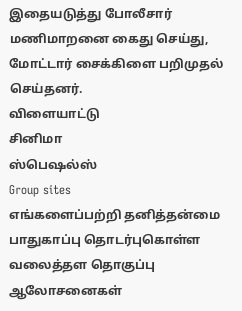இதையடுத்து போலீசார் மணிமாறனை கைது செய்து, மோட்டார் சைக்கிளை பறிமுதல் செய்தனர்.
விளையாட்டு
சினிமா
ஸ்பெஷல்ஸ்
Group sites
எங்களைப்பற்றி தனித்தன்மை பாதுகாப்பு தொடர்புகொள்ள வலைத்தள தொகுப்பு ஆலோசனைகள்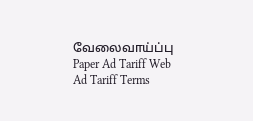வேலைவாய்ப்பு
Paper Ad Tariff Web Ad Tariff Terms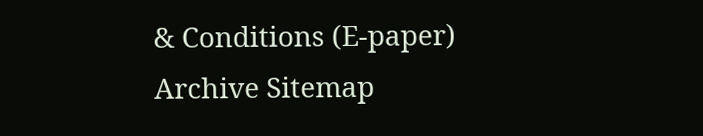& Conditions (E-paper) Archive Sitemap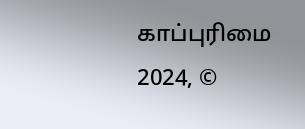காப்புரிமை 2024, ©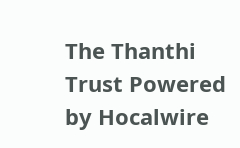The Thanthi Trust Powered by Hocalwire